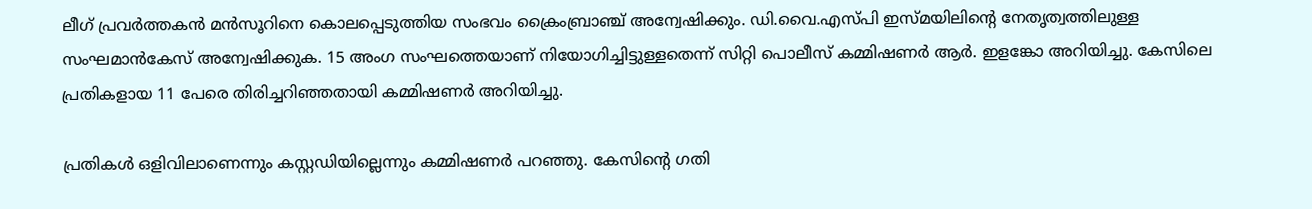ലീഗ് പ്രവർത്തകൻ മൻസൂറിനെ കൊലപ്പെടുത്തിയ സംഭവം ക്രൈംബ്രാഞ്ച് അന്വേഷിക്കും. ഡി.വൈ.എസ്പി ഇസ്മയിലിന്റെ നേതൃത്വത്തിലുള്ള സംഘമാൻകേസ് അന്വേഷിക്കുക. 15 അംഗ സംഘത്തെയാണ് നിയോഗിച്ചിട്ടുള്ളതെന്ന് സിറ്റി പൊലീസ് കമ്മിഷണർ ആർ. ഇളങ്കോ അറിയിച്ചു. കേസിലെ പ്രതികളായ 11 പേരെ തിരിച്ചറിഞ്ഞതായി കമ്മിഷണർ അറിയിച്ചു.

പ്രതികൾ ഒളിവിലാണെന്നും കസ്റ്റഡിയില്ലെന്നും കമ്മിഷണർ പറഞ്ഞു. കേസിന്റെ ഗതി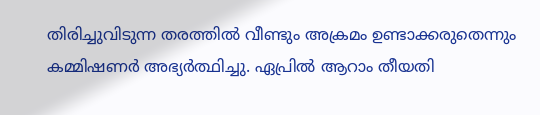തിരിച്ചുവിടുന്ന തരത്തിൽ വീണ്ടും അക്രമം ഉണ്ടാക്കരുതെന്നും കമ്മിഷണർ അഭ്യർത്ഥിച്ചു. ഏപ്രിൽ ആറാം തീയതി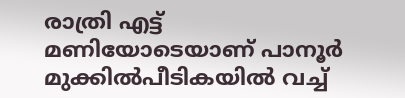രാത്രി എട്ട് മണിയോടെയാണ് പാനൂർ മുക്കിൽപീടികയിൽ വച്ച്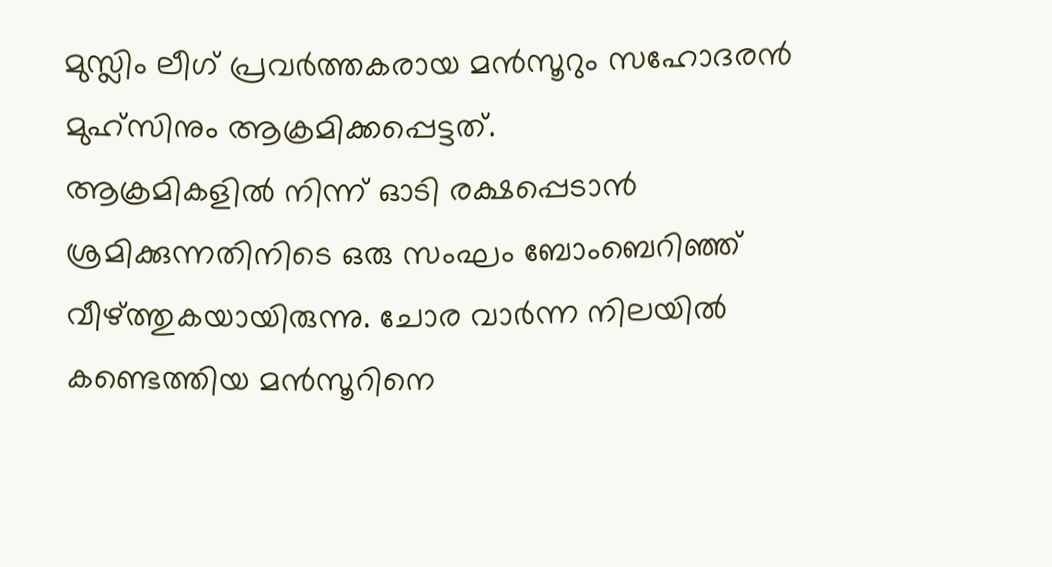മുസ്ലിം ലീഗ് പ്രവർത്തകരായ മൻസൂറും സഹോദരൻ മുഹ്സിനും ആക്രമിക്കപ്പെട്ടത്.
ആക്രമികളിൽ നിന്ന് ഓടി രക്ഷപ്പെടാൻ ശ്രമിക്കുന്നതിനിടെ ഒരു സംഘം ബോംബെറിഞ്ഞ് വീഴ്ത്തുകയായിരുന്നു. ചോര വാർന്ന നിലയിൽ കണ്ടെത്തിയ മൻസൂറിനെ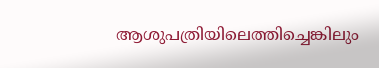ആശുപത്രിയിലെത്തിച്ചെങ്കിലും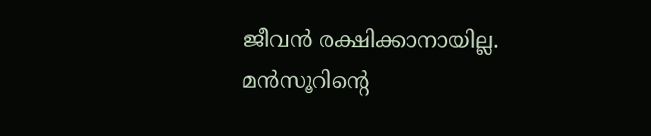ജീവൻ രക്ഷിക്കാനായില്ല. മൻസൂറിന്റെ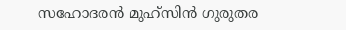സഹോദരൻ മുഹ്സിൻ ഗുരുതര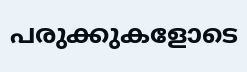പരുക്കുകളോടെ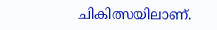ചികിത്സയിലാണ്.